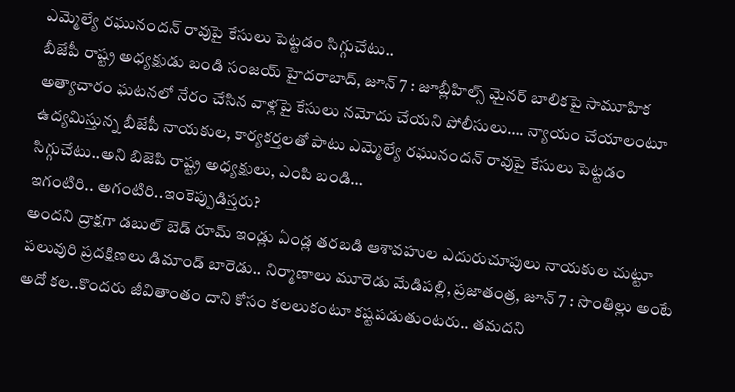ఎమ్మెల్యే రఘునందన్ రావుపై కేసులు పెట్టడం సిగ్గుచేటు..
బీజేపీ రాష్ట్ర అధ్యక్షుడు బండి సంజయ్ హైదరాబాద్, జూన్ 7 : జూబ్లీహిల్స్ మైనర్ బాలికపై సామూహిక అత్యాచారం ఘటనలో నేరం చేసిన వాళ్లపై కేసులు నమోదు చేయని పోలీసులు…. న్యాయం చేయాలంటూ ఉద్యమిస్తున్న బీజేపీ నాయకుల, కార్యకర్తలతో పాటు ఎమ్మెల్యే రఘునందన్ రావుపై కేసులు పెట్టడం సిగ్గుచేటు..అని బిజెపి రాష్ట్ర అధ్యక్షులు, ఎంపి బండి…
ఇగంటిరి.. అగంటిరి..ఇంకెప్పుడిస్తరు?
అందని ద్రాక్షగా డబుల్ బెడ్ రూమ్ ఇండ్లు ఏండ్ల తరబడి ఆశావహుల ఎదురుచూపులు నాయకుల చుట్టూ పలువురి ప్రదక్షిణలు డిమాండ్ బారెడు.. నిర్మాణాలు మూరెడు మేడిపల్లి, ప్రజాతంత్ర, జూన్ 7 : సొంతిల్లు అంటే అదో కల..కొందరు జీవితాంతం దాని కోసం కలలుకంటూ కష్టపడుతుంటరు.. తమదని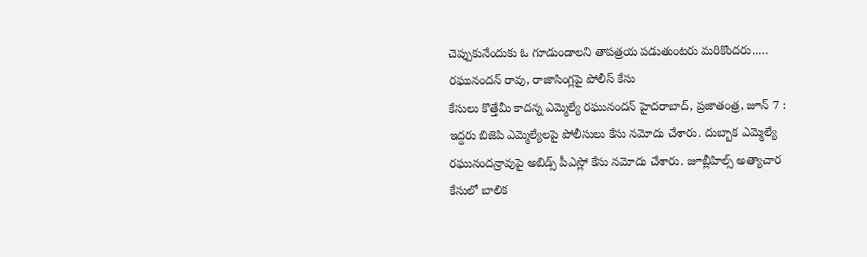చెప్పుకునేందుకు ఓ గూడుండాలని తాపత్రయ పడుతుంటరు మరికొందరు..…
రఘునందన్ రావు, రాజాసింగ్లపై పోలీస్ కేసు
కేసులు కొత్తేమీ కాదన్న ఎమ్మెల్యే రఘునందన్ హైదరాబాద్, ప్రజాతంత్ర, జూన్ 7 : ఇద్దరు బిజెపి ఎమ్మెల్యేలపై పోలీసులు కేసు నమోదు చేశారు. దుబ్బాక ఎమ్మెల్యే రఘునందన్రావుపై అబిడ్స్ పీఎస్లో కేసు నమోదు చేశారు. జూబ్లీహిల్స్ అత్యాచార కేసులో బాలిక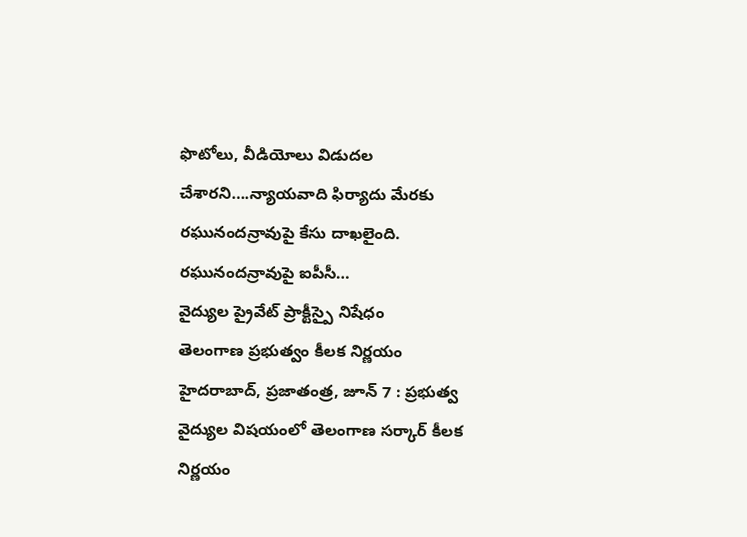ఫొటోలు, వీడియోలు విడుదల చేశారని….న్యాయవాది ఫిర్యాదు మేరకు రఘునందన్రావుపై కేసు దాఖలైంది. రఘునందన్రావుపై ఐపీసీ…
వైద్యుల ప్రైవేట్ ప్రాక్టీస్పై నిషేధం
తెలంగాణ ప్రభుత్వం కీలక నిర్ణయం హైదరాబాద్, ప్రజాతంత్ర, జూన్ 7 : ప్రభుత్వ వైద్యుల విషయంలో తెలంగాణ సర్కార్ కీలక నిర్ణయం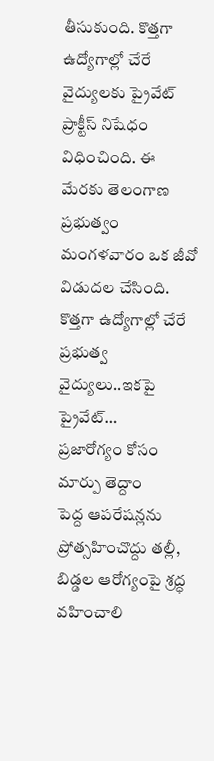తీసుకుంది. కొత్తగా ఉద్యోగాల్లో చేరే వైద్యులకు ప్రైవేట్ ప్రాక్టీస్ నిషేధం విధించింది. ఈ మేరకు తెలంగాణ ప్రభుత్వం మంగళవారం ఒక జీవో విడుదల చేసింది. కొత్తగా ఉద్యోగాల్లో చేరే ప్రభుత్వ వైద్యులు..ఇకపై ప్రైవేట్…
ప్రజారోగ్యం కోసం మార్పు తెద్దాం
పెద్ద ఆపరేషన్లను ప్రోత్సహించొద్దు తల్లీ, బిడ్డల ఆరోగ్యంపై శ్రద్ధ వహించాలి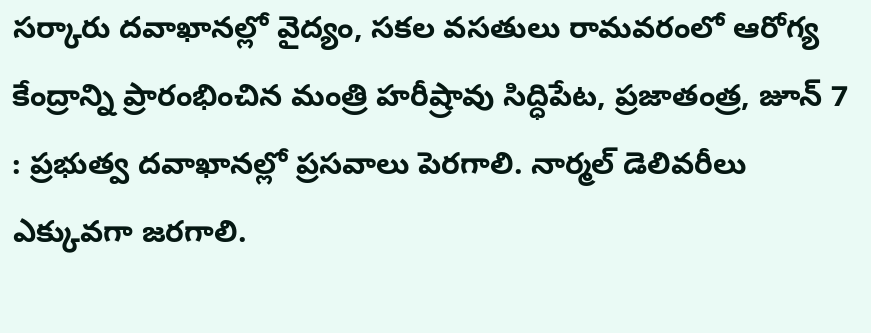సర్కారు దవాఖానల్లో వైద్యం, సకల వసతులు రామవరంలో ఆరోగ్య కేంద్రాన్ని ప్రారంభించిన మంత్రి హరీష్రావు సిద్ధిపేట, ప్రజాతంత్ర, జూన్ 7 : ప్రభుత్వ దవాఖానల్లో ప్రసవాలు పెరగాలి. నార్మల్ డెలివరీలు ఎక్కువగా జరగాలి.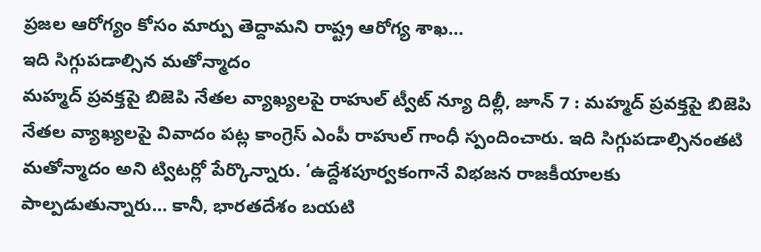ప్రజల ఆరోగ్యం కోసం మార్పు తెద్దామని రాష్ట్ర ఆరోగ్య శాఖ…
ఇది సిగ్గుపడాల్సిన మతోన్మాదం
మహ్మద్ ప్రవక్తపై బిజెపి నేతల వ్యాఖ్యలపై రాహుల్ ట్వీట్ న్యూ దిల్లీ, జూన్ 7 : మహ్మద్ ప్రవక్తపై బిజెపి నేతల వ్యాఖ్యలపై వివాదం పట్ల కాంగ్రెస్ ఎంపీ రాహుల్ గాంధీ స్పందించారు. ఇది సిగ్గుపడాల్సినంతటి మతోన్మాదం అని ట్విటర్లో పేర్కొన్నారు. ‘ఉద్దేశపూర్వకంగానే విభజన రాజకీయాలకు పాల్పడుతున్నారు… కానీ, భారతదేశం బయటి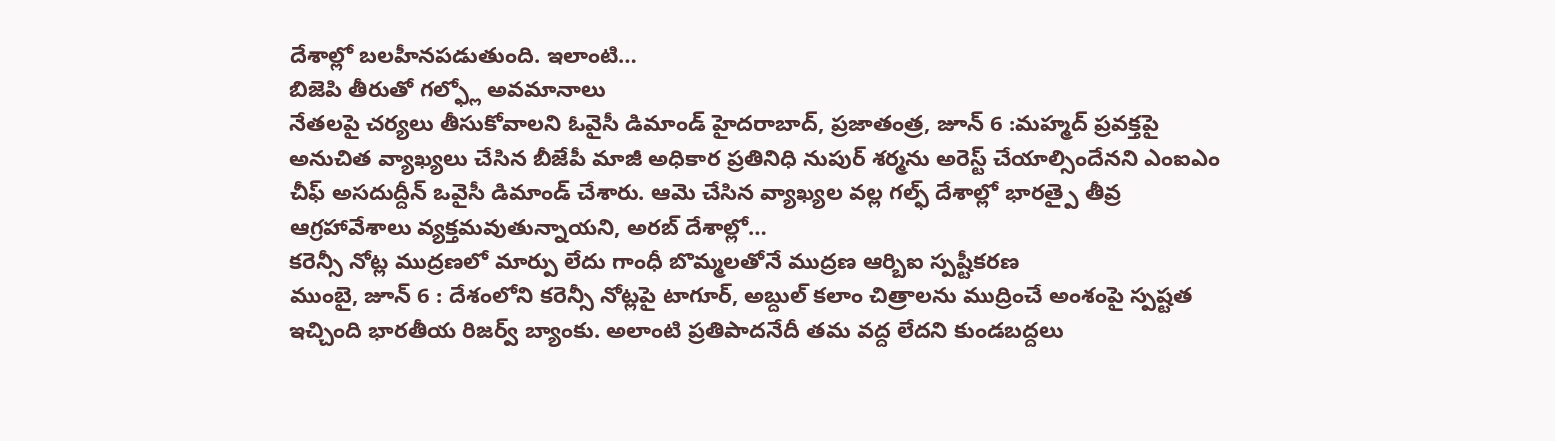దేశాల్లో బలహీనపడుతుంది. ఇలాంటి…
బిజెపి తీరుతో గల్ఫ్లో అవమానాలు
నేతలపై చర్యలు తీసుకోవాలని ఓవైసీ డిమాండ్ హైదరాబాద్, ప్రజాతంత్ర, జూన్ 6 :మహ్మద్ ప్రవక్తపై అనుచిత వ్యాఖ్యలు చేసిన బీజేపీ మాజీ అధికార ప్రతినిధి నుపుర్ శర్మను అరెస్ట్ చేయాల్సిందేనని ఎంఐఎం చీఫ్ అసదుద్దీన్ ఒవైసీ డిమాండ్ చేశారు. ఆమె చేసిన వ్యాఖ్యల వల్ల గల్ఫ్ దేశాల్లో భారత్పై తీవ్ర ఆగ్రహావేశాలు వ్యక్తమవుతున్నాయని, అరబ్ దేశాల్లో…
కరెన్సీ నోట్ల ముద్రణలో మార్పు లేదు గాంధీ బొమ్మలతోనే ముద్రణ ఆర్బిఐ స్పష్టీకరణ
ముంబై, జూన్ 6 : దేశంలోని కరెన్సీ నోట్లపై టాగూర్, అబ్దుల్ కలాం చిత్రాలను ముద్రించే అంశంపై స్పష్టత ఇచ్చింది భారతీయ రిజర్వ్ బ్యాంకు. అలాంటి ప్రతిపాదనేదీ తమ వద్ద లేదని కుండబద్దలు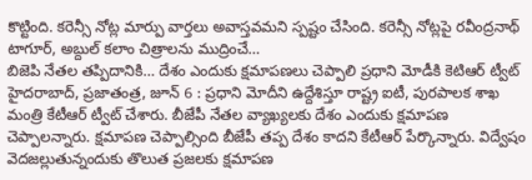కొట్టింది. కరెన్సీ నోట్ల మార్పు వార్తలు అవాస్తవమని స్పష్టం చేసింది. కరెన్సీ నోట్లపై రవీంద్రనాథ్ టాగూర్, అబ్దుల్ కలాం చిత్రాలను ముద్రించే…
బిజెపి నేతల తప్పిదానికి… దేశం ఎందుకు క్షమాపణలు చెప్పాలి ప్రధాని మోడీకి కెటిఆర్ ట్వీట్
హైదరాబాద్, ప్రజాతంత్ర, జూన్ 6 : ప్రధాని మోదీని ఉద్దేశిస్తూ రాష్ట్ర ఐటీ, పురపాలక శాఖ మంత్రి కేటీఆర్ ట్వీట్ చేశారు. బీజేపీ నేతల వ్యాఖ్యలకు దేశం ఎందుకు క్షమాపణ చెప్పాలన్నారు. క్షమాపణ చెప్పాల్సింది బీజేపీ తప్ప దేశం కాదని కేటీఆర్ పేర్కొన్నారు. విద్వేషం వెదజల్లుతున్నందుకు తొలుత ప్రజలకు క్షమాపణ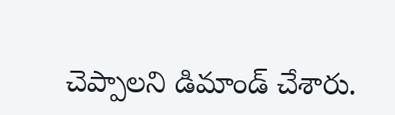చెప్పాలని డిమాండ్ చేశారు.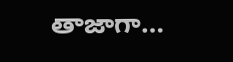తాజాగా…